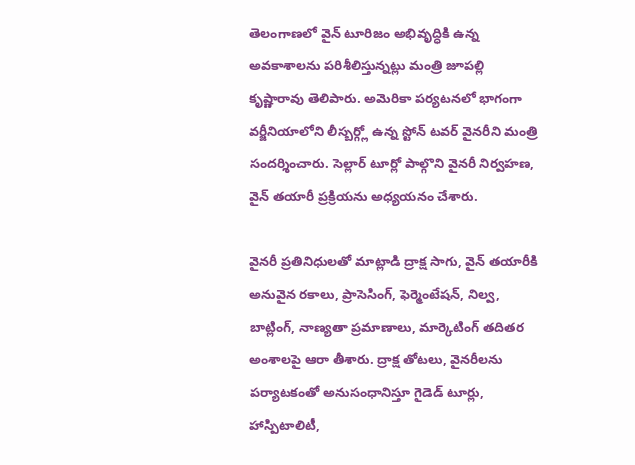తెలంగాణలో వైన్ టూరిజం అభివృద్ధికి ఉన్న అవకాశాలను పరిశీలిస్తున్నట్లు మంత్రి జూపల్లి కృష్ణారావు తెలిపారు. అమెరికా పర్యటనలో భాగంగా వర్జీనియాలోని లీస్బర్గ్లో ఉన్న స్టోన్ టవర్ వైనరీని మంత్రి సందర్శించారు. సెల్లార్ టూర్లో పాల్గొని వైనరీ నిర్వహణ, వైన్ తయారీ ప్రక్రియను అధ్యయనం చేశారు.

వైనరీ ప్రతినిధులతో మాట్లాడి ద్రాక్ష సాగు, వైన్ తయారీకి అనువైన రకాలు, ప్రాసెసింగ్, ఫెర్మెంటేషన్, నిల్వ, బాట్లింగ్, నాణ్యతా ప్రమాణాలు, మార్కెటింగ్ తదితర అంశాలపై ఆరా తీశారు. ద్రాక్ష తోటలు, వైనరీలను పర్యాటకంతో అనుసంధానిస్తూ గైడెడ్ టూర్లు, హాస్పిటాలిటీ,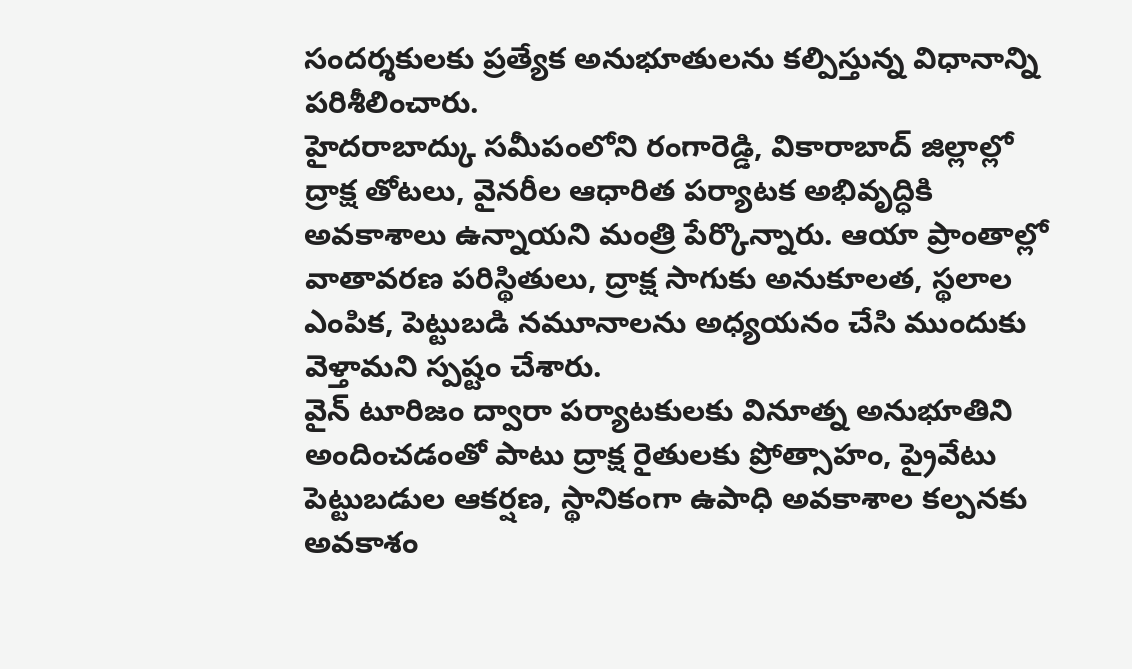సందర్శకులకు ప్రత్యేక అనుభూతులను కల్పిస్తున్న విధానాన్ని పరిశీలించారు.
హైదరాబాద్కు సమీపంలోని రంగారెడ్డి, వికారాబాద్ జిల్లాల్లో ద్రాక్ష తోటలు, వైనరీల ఆధారిత పర్యాటక అభివృద్ధికి అవకాశాలు ఉన్నాయని మంత్రి పేర్కొన్నారు. ఆయా ప్రాంతాల్లో వాతావరణ పరిస్థితులు, ద్రాక్ష సాగుకు అనుకూలత, స్థలాల ఎంపిక, పెట్టుబడి నమూనాలను అధ్యయనం చేసి ముందుకు వెళ్తామని స్పష్టం చేశారు.
వైన్ టూరిజం ద్వారా పర్యాటకులకు వినూత్న అనుభూతిని అందించడంతో పాటు ద్రాక్ష రైతులకు ప్రోత్సాహం, ప్రైవేటు పెట్టుబడుల ఆకర్షణ, స్థానికంగా ఉపాధి అవకాశాల కల్పనకు అవకాశం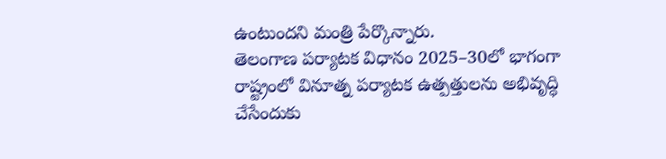ఉంటుందని మంత్రి పేర్కొన్నారు.
తెలంగాణ పర్యాటక విధానం 2025–30లో భాగంగా రాష్ట్రంలో వినూత్న పర్యాటక ఉత్పత్తులను అభివృద్ధి చేసేందుకు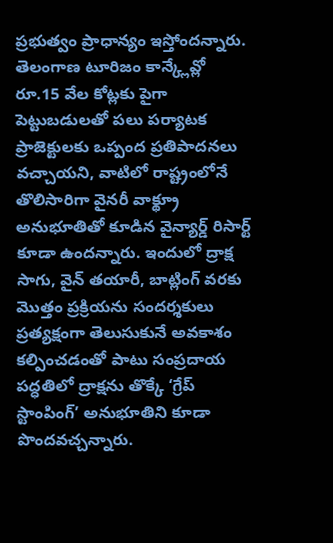ప్రభుత్వం ప్రాధాన్యం ఇస్తోందన్నారు. తెలంగాణ టూరిజం కాన్క్లేవ్లో రూ.15 వేల కోట్లకు పైగా పెట్టుబడులతో పలు పర్యాటక ప్రాజెక్టులకు ఒప్పంద ప్రతిపాదనలు వచ్చాయని, వాటిలో రాష్ట్రంలోనే తొలిసారిగా వైనరీ వాక్థ్రూ అనుభూతితో కూడిన వైన్యార్డ్ రిసార్ట్ కూడా ఉందన్నారు. ఇందులో ద్రాక్ష సాగు, వైన్ తయారీ, బాట్లింగ్ వరకు మొత్తం ప్రక్రియను సందర్శకులు ప్రత్యక్షంగా తెలుసుకునే అవకాశం కల్పించడంతో పాటు సంప్రదాయ పద్ధతిలో ద్రాక్షను తొక్కే ‘గ్రేప్ స్టాంపింగ్’ అనుభూతిని కూడా పొందవచ్చన్నారు.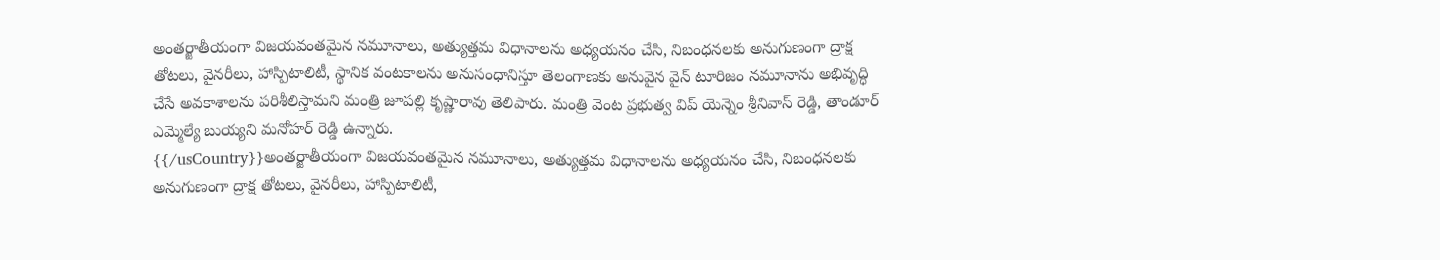అంతర్జాతీయంగా విజయవంతమైన నమూనాలు, అత్యుత్తమ విధానాలను అధ్యయనం చేసి, నిబంధనలకు అనుగుణంగా ద్రాక్ష తోటలు, వైనరీలు, హాస్పిటాలిటీ, స్థానిక వంటకాలను అనుసంధానిస్తూ తెలంగాణకు అనువైన వైన్ టూరిజం నమూనాను అభివృద్ధి చేసే అవకాశాలను పరిశీలిస్తామని మంత్రి జూపల్లి కృష్ణారావు తెలిపారు. మంత్రి వెంట ప్రభుత్వ విప్ యెన్నెం శ్రీనివాస్ రెడ్డి, తాండూర్ ఎమ్మెల్యే బుయ్యని మనోహర్ రెడ్డి ఉన్నారు.
{{/usCountry}}అంతర్జాతీయంగా విజయవంతమైన నమూనాలు, అత్యుత్తమ విధానాలను అధ్యయనం చేసి, నిబంధనలకు అనుగుణంగా ద్రాక్ష తోటలు, వైనరీలు, హాస్పిటాలిటీ,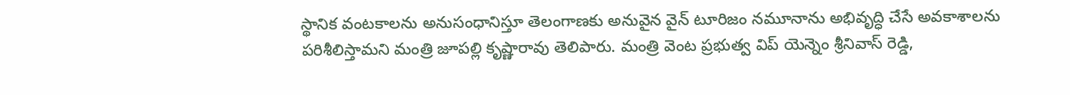స్థానిక వంటకాలను అనుసంధానిస్తూ తెలంగాణకు అనువైన వైన్ టూరిజం నమూనాను అభివృద్ధి చేసే అవకాశాలను పరిశీలిస్తామని మంత్రి జూపల్లి కృష్ణారావు తెలిపారు. మంత్రి వెంట ప్రభుత్వ విప్ యెన్నెం శ్రీనివాస్ రెడ్డి,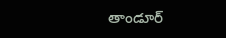తాండూర్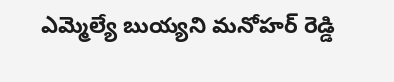ఎమ్మెల్యే బుయ్యని మనోహర్ రెడ్డి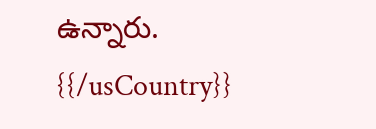ఉన్నారు.
{{/usCountry}}